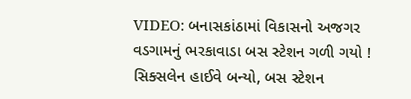VIDEO: બનાસકાંઠામાં વિકાસનો અજગર વડગામનું ભરકાવાડા બસ સ્ટેશન ગળી ગયો ! સિક્સલેન હાઈવે બન્યો, બસ સ્ટેશન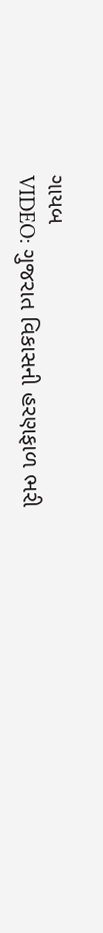ગાયબ
VIDEO: ગુજરાત વિકાસની હરણફાળ ભરી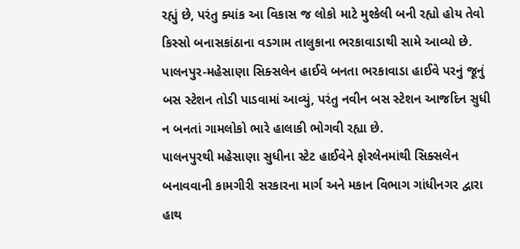રહ્યું છે, પરંતુ ક્યાંક આ વિકાસ જ લોકો માટે મુશ્કેલી બની રહ્યો હોય તેવો કિસ્સો બનાસકાંઠાના વડગામ તાલુકાના ભરકાવાડાથી સામે આવ્યો છે. પાલનપુર-મહેસાણા સિક્સલેન હાઈવે બનતા ભરકાવાડા હાઈવે પરનું જૂનું બસ સ્ટેશન તોડી પાડવામાં આવ્યું, પરંતુ નવીન બસ સ્ટેશન આજદિન સુધી ન બનતાં ગામલોકો ભારે હાલાકી ભોગવી રહ્યા છે.
પાલનપુરથી મહેસાણા સુધીના સ્ટેટ હાઈવેને ફોરલેનમાંથી સિક્સલેન બનાવવાની કામગીરી સરકારના માર્ગ અને મકાન વિભાગ ગાંધીનગર દ્વારા હાથ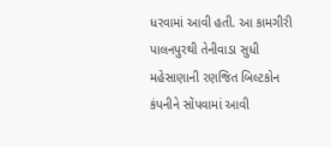ધરવામાં આવી હતી. આ કામગીરી પાલનપુરથી તેનીવાડા સુધી મહેસાણાની રણજિત બિલ્ટકોન કંપનીને સોંપવામાં આવી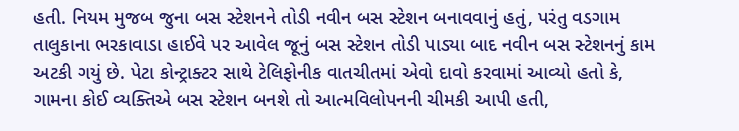હતી. નિયમ મુજબ જુના બસ સ્ટેશનને તોડી નવીન બસ સ્ટેશન બનાવવાનું હતું, પરંતુ વડગામ તાલુકાના ભરકાવાડા હાઈવે પર આવેલ જૂનું બસ સ્ટેશન તોડી પાડ્યા બાદ નવીન બસ સ્ટેશનનું કામ અટકી ગયું છે. પેટા કોન્ટ્રાક્ટર સાથે ટેલિફોનીક વાતચીતમાં એવો દાવો કરવામાં આવ્યો હતો કે, ગામના કોઈ વ્યક્તિએ બસ સ્ટેશન બનશે તો આત્મવિલોપનની ચીમકી આપી હતી,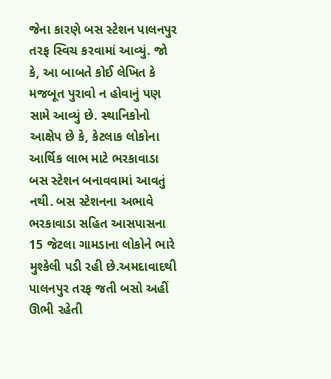જેના કારણે બસ સ્ટેશન પાલનપુર તરફ સ્વિચ કરવામાં આવ્યું. જો કે, આ બાબતે કોઈ લેખિત કે મજબૂત પુરાવો ન હોવાનું પણ સામે આવ્યું છે. સ્થાનિકોનો આક્ષેપ છે કે, કેટલાક લોકોના આર્થિક લાભ માટે ભરકાવાડા બસ સ્ટેશન બનાવવામાં આવતું નથી. બસ સ્ટેશનના અભાવે ભરકાવાડા સહિત આસપાસના 15 જેટલા ગામડાના લોકોને ભારે મુશ્કેલી પડી રહી છે.અમદાવાદથી પાલનપુર તરફ જતી બસો અહીં ઊભી રહેતી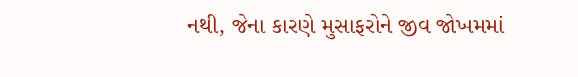નથી, જેના કારણે મુસાફરોને જીવ જોખમમાં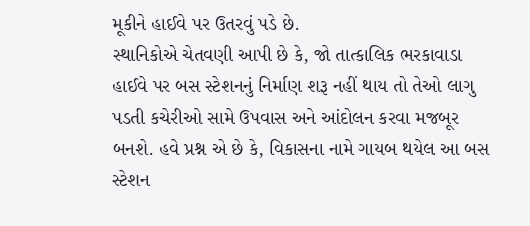મૂકીને હાઈવે પર ઉતરવું પડે છે.
સ્થાનિકોએ ચેતવણી આપી છે કે, જો તાત્કાલિક ભરકાવાડા હાઈવે પર બસ સ્ટેશનનું નિર્માણ શરૂ નહીં થાય તો તેઓ લાગુ પડતી કચેરીઓ સામે ઉપવાસ અને આંદોલન કરવા મજબૂર બનશે. હવે પ્રશ્ન એ છે કે, વિકાસના નામે ગાયબ થયેલ આ બસ સ્ટેશન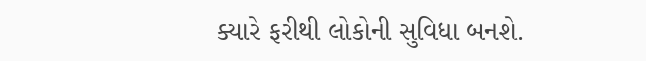ક્યારે ફરીથી લોકોની સુવિધા બનશે.